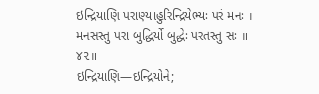ઇન્દ્રિયાણિ પરાણ્યાહુરિન્દ્રિયેભ્યઃ પરં મનઃ ।
મનસસ્તુ પરા બુદ્ધિર્યો બુદ્ધેઃ પરતસ્તુ સઃ ॥ ૪૨॥
ઇન્દ્રિયાણિ—ઇન્દ્રિયોને;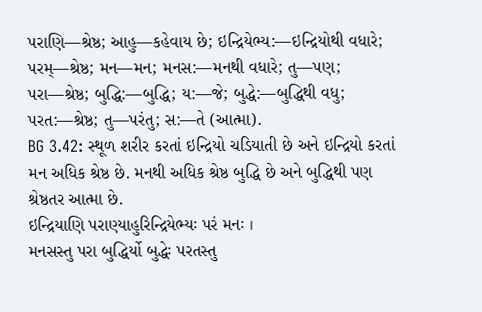પરાણિ—શ્રેષ્ઠ; આહુ—કહેવાય છે; ઇન્દ્રિયેભ્ય:—ઇન્દ્રિયોથી વધારે; પરમ્—શ્રેષ્ઠ; મન—મન; મનસ:—મનથી વધારે; તુ—પણ; પરા—શ્રેષ્ઠ; બુદ્ધિ:—બુદ્ધિ; ય:—જે; બુદ્ધે:—બુદ્ધિથી વધુ; પરત:—શ્રેષ્ઠ; તુ—પરંતુ; સ:—તે (આત્મા).
BG 3.42: સ્થૂળ શરીર કરતાં ઇન્દ્રિયો ચડિયાતી છે અને ઇન્દ્રિયો કરતાં મન અધિક શ્રેષ્ઠ છે. મનથી અધિક શ્રેષ્ઠ બુદ્ધિ છે અને બુદ્ધિથી પણ શ્રેષ્ઠતર આત્મા છે.
ઇન્દ્રિયાણિ પરાણ્યાહુરિન્દ્રિયેભ્યઃ પરં મનઃ ।
મનસસ્તુ પરા બુદ્ધિર્યો બુદ્ધેઃ પરતસ્તુ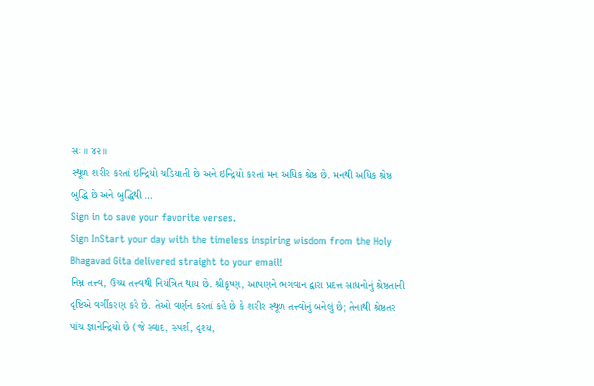સઃ ॥ ૪૨॥
સ્થૂળ શરીર કરતાં ઇન્દ્રિયો ચડિયાતી છે અને ઇન્દ્રિયો કરતાં મન અધિક શ્રેષ્ઠ છે. મનથી અધિક શ્રેષ્ઠ બુદ્ધિ છે અને બુદ્ધિથી …
Sign in to save your favorite verses.
Sign InStart your day with the timeless inspiring wisdom from the Holy Bhagavad Gita delivered straight to your email!
નિમ્ન તત્ત્વ, ઉચ્ચ તત્ત્વથી નિયંત્રિત થાય છે. શ્રીકૃષ્ણ, આપણને ભગવાન દ્વારા પ્રદત્ત સાધનોનું શ્રેષ્ઠતાની દૃષ્ટિએ વર્ગીકરણ કરે છે. તેઓ વર્ણન કરતાં કહે છે કે શરીર સ્થૂળ તત્ત્વોનું બનેલું છે; તેનાથી શ્રેષ્ઠતર પાંચ જ્ઞાનેન્દ્રિયો છે (જે સ્વાદ, સ્પર્શ, દૃશ્ય,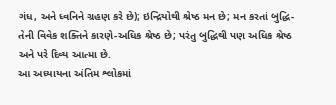ગંધ, અને ધ્વનિને ગ્રહણ કરે છે); ઇન્દ્રિયોથી શ્રેષ્ઠ મન છે; મન કરતાં બુદ્ધિ-તેની વિવેક શક્તિને કારણે-અધિક શ્રેષ્ઠ છે; પરંતુ બુદ્ધિથી પણ અધિક શ્રેષ્ઠ અને પરે દિવ્ય આત્મા છે.
આ અધ્યાયના અંતિમ શ્લોકમાં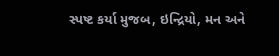સ્પષ્ટ કર્યા મુજબ, ઇન્દ્રિયો, મન અને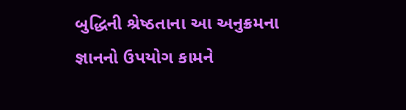બુદ્ધિની શ્રેષ્ઠતાના આ અનુક્રમના જ્ઞાનનો ઉપયોગ કામને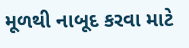મૂળથી નાબૂદ કરવા માટે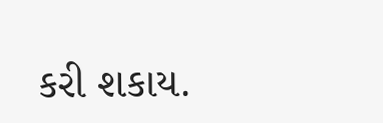કરી શકાય.